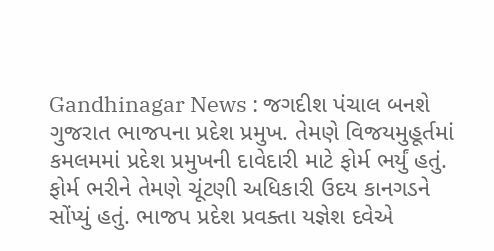Gandhinagar News : જગદીશ પંચાલ બનશે ગુજરાત ભાજપના પ્રદેશ પ્રમુખ. તેમણે વિજયમુહૂર્તમાં કમલમમાં પ્રદેશ પ્રમુખની દાવેદારી માટે ફોર્મ ભર્યું હતું. ફોર્મ ભરીને તેમણે ચૂંટણી અધિકારી ઉદય કાનગડને સોંપ્યું હતું. ભાજપ પ્રદેશ પ્રવક્તા યજ્ઞેશ દવેએ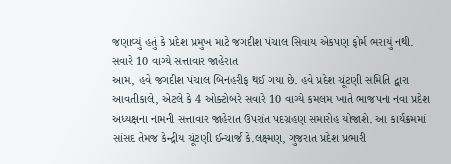જણાવ્યું હતું કે પ્રદેશ પ્રમુખ માટે જગદીશ પંચાલ સિવાય એકપણ ફોર્મ ભરાયું નથી.
સવારે 10 વાગ્યે સત્તાવાર જાહેરાત
આમ, હવે જગદીશ પંચાલ બિનહરીફ થઈ ગયા છે. હવે પ્રદેશ ચૂંટણી સમિતિ દ્વારા આવતીકાલે, એટલે કે 4 ઓક્ટોબરે સવારે 10 વાગ્યે કમલમ ખાતે ભાજપના નવા પ્રદેશ અધ્યક્ષના નામની સત્તાવાર જાહેરાત ઉપરાંત પદગ્રહણ સમારોહ યોજાશે. આ કાર્યક્રમમાં સાંસદ તેમજ કેન્દ્રીય ચૂંટણી ઈન્ચાર્જ કે.લક્ષ્મણ, ગુજરાત પ્રદેશ પ્રભારી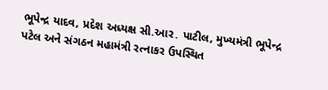ભૂપેન્દ્ર યાદવ, પ્રદેશ અધ્યક્ષ સી.આર. પાટીલ, મુખ્યમંત્રી ભૂપેન્દ્ર પટેલ અને સંગઠન મહામંત્રી રત્નાકર ઉપસ્થિત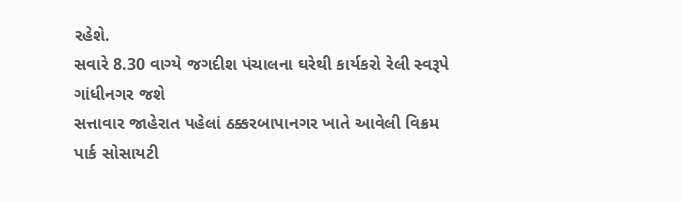રહેશે.
સવારે 8.30 વાગ્યે જગદીશ પંચાલના ઘરેથી કાર્યકરો રેલી સ્વરૂપે ગાંધીનગર જશે
સત્તાવાર જાહેરાત પહેલાં ઠક્કરબાપાનગર ખાતે આવેલી વિક્રમ પાર્ક સોસાયટી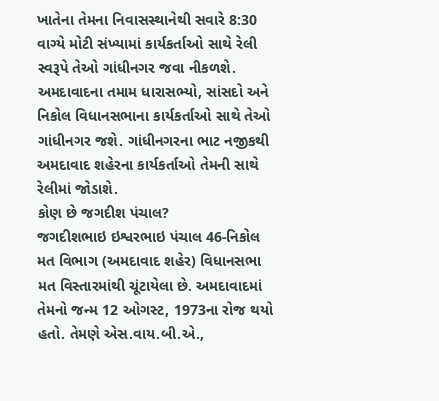ખાતેના તેમના નિવાસસ્થાનેથી સવારે 8:30 વાગ્યે મોટી સંખ્યામાં કાર્યકર્તાઓ સાથે રેલી સ્વરૂપે તેઓ ગાંધીનગર જવા નીકળશે. અમદાવાદના તમામ ધારાસભ્યો, સાંસદો અને નિકોલ વિધાનસભાના કાર્યકર્તાઓ સાથે તેઓ ગાંધીનગર જશે. ગાંધીનગરના ભાટ નજીકથી અમદાવાદ શહેરના કાર્યકર્તાઓ તેમની સાથે રેલીમાં જોડાશે.
કોણ છે જગદીશ પંચાલ?
જગદીશભાઇ ઇશ્વરભાઇ પંચાલ 46-નિકોલ મત વિભાગ (અમદાવાદ શહેર) વિધાનસભા મત વિસ્તારમાંથી ચૂંટાયેલા છે. અમદાવાદમાં તેમનો જન્મ 12 ઓગસ્ટ, 1973ના રોજ થયો હતો. તેમણે એસ.વાય.બી.એ.,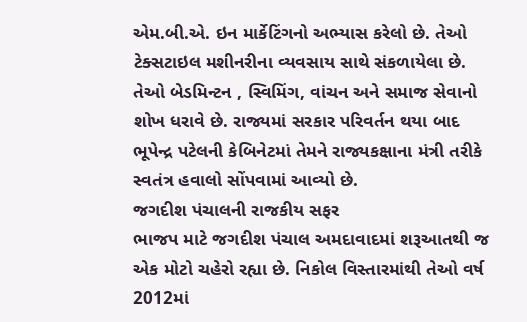એમ.બી.એ. ઇન માર્કેટિંગનો અભ્યાસ કરેલો છે. તેઓ ટેક્સટાઇલ મશીનરીના વ્યવસાય સાથે સંકળાયેલા છે. તેઓ બેડમિન્ટન , સ્વિમિંગ, વાંચન અને સમાજ સેવાનો શોખ ધરાવે છે. રાજ્યમાં સરકાર પરિવર્તન થયા બાદ ભૂપેન્દ્ર પટેલની કેબિનેટમાં તેમને રાજ્યકક્ષાના મંત્રી તરીકે સ્વતંત્ર હવાલો સોંપવામાં આવ્યો છે.
જગદીશ પંચાલની રાજકીય સફર
ભાજપ માટે જગદીશ પંચાલ અમદાવાદમાં શરૂઆતથી જ એક મોટો ચહેરો રહ્યા છે. નિકોલ વિસ્તારમાંથી તેઓ વર્ષ 2012માં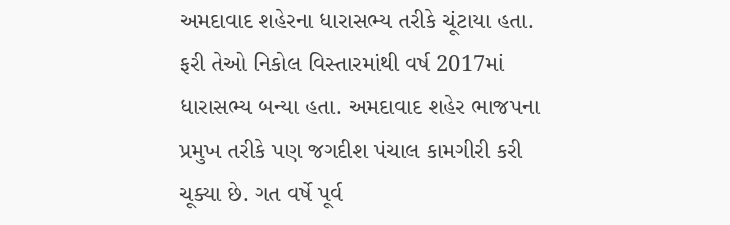અમદાવાદ શહેરના ધારાસભ્ય તરીકે ચૂંટાયા હતા. ફરી તેઓ નિકોલ વિસ્તારમાંથી વર્ષ 2017માં ધારાસભ્ય બન્યા હતા. અમદાવાદ શહેર ભાજપના પ્રમુખ તરીકે પણ જગદીશ પંચાલ કામગીરી કરી ચૂક્યા છે. ગત વર્ષે પૂર્વ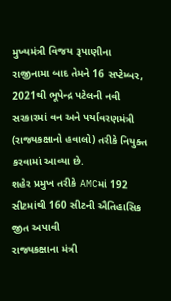મુખ્યમંત્રી વિજય રૂપાણીના રાજીનામા બાદ તેમને 16 સપ્ટેમ્બર, 2021થી ભૂપેન્દ્ર પટેલની નવી સરકારમાં વન અને પર્યાવરણમંત્રી (રાજ્યકક્ષાનો હવાલો) તરીકે નિયુક્ત કરવામાં આવ્યા છે.
શહેર પ્રમુખ તરીકે AMCમાં 192 સીટમાંથી 160 સીટની ઐતિહાસિક જીત અપાવી
રાજ્યકક્ષાના મંત્રી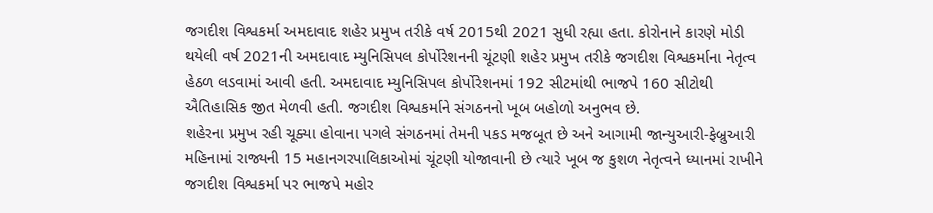જગદીશ વિશ્વકર્મા અમદાવાદ શહેર પ્રમુખ તરીકે વર્ષ 2015થી 2021 સુધી રહ્યા હતા. કોરોનાને કારણે મોડી થયેલી વર્ષ 2021ની અમદાવાદ મ્યુનિસિપલ કોર્પોરેશનની ચૂંટણી શહેર પ્રમુખ તરીકે જગદીશ વિશ્વકર્માના નેતૃત્વ હેઠળ લડવામાં આવી હતી. અમદાવાદ મ્યુનિસિપલ કોર્પોરેશનમાં 192 સીટમાંથી ભાજપે 160 સીટોથી ઐતિહાસિક જીત મેળવી હતી. જગદીશ વિશ્વકર્માને સંગઠનનો ખૂબ બહોળો અનુભવ છે.
શહેરના પ્રમુખ રહી ચૂક્યા હોવાના પગલે સંગઠનમાં તેમની પકડ મજબૂત છે અને આગામી જાન્યુઆરી-ફેબ્રુઆરી મહિનામાં રાજ્યની 15 મહાનગરપાલિકાઓમાં ચૂંટણી યોજાવાની છે ત્યારે ખૂબ જ કુશળ નેતૃત્વને ધ્યાનમાં રાખીને જગદીશ વિશ્વકર્મા પર ભાજપે મહોર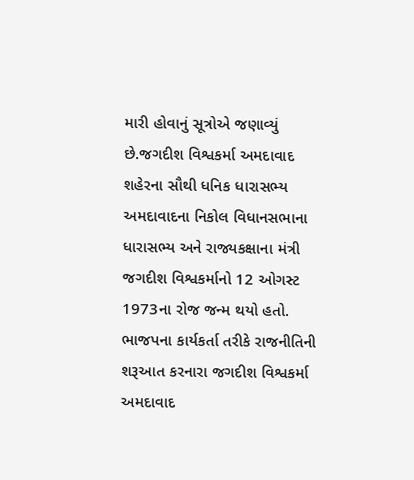મારી હોવાનું સૂત્રોએ જણાવ્યું છે.જગદીશ વિશ્વકર્મા અમદાવાદ શહેરના સૌથી ધનિક ધારાસભ્ય
અમદાવાદના નિકોલ વિધાનસભાના ધારાસભ્ય અને રાજ્યકક્ષાના મંત્રી જગદીશ વિશ્વકર્માનો 12 ઓગસ્ટ 1973ના રોજ જન્મ થયો હતો. ભાજપના કાર્યકર્તા તરીકે રાજનીતિની શરૂઆત કરનારા જગદીશ વિશ્વકર્મા અમદાવાદ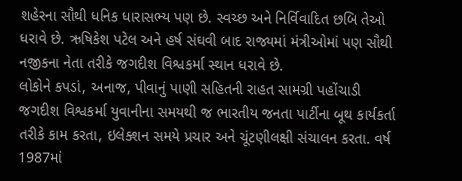શહેરના સૌથી ધનિક ધારાસભ્ય પણ છે. સ્વચ્છ અને નિર્વિવાદિત છબિ તેઓ ધરાવે છે. ઋષિકેશ પટેલ અને હર્ષ સંઘવી બાદ રાજ્યમાં મંત્રીઓમાં પણ સૌથી નજીકના નેતા તરીકે જગદીશ વિશ્વકર્મા સ્થાન ધરાવે છે.
લોકોને કપડાં, અનાજ, પીવાનું પાણી સહિતની રાહત સામગ્રી પહોંચાડી
જગદીશ વિશ્વકર્મા યુવાનીના સમયથી જ ભારતીય જનતા પાર્ટીના બૂથ કાર્યકર્તા તરીકે કામ કરતા, ઇલેક્શન સમયે પ્રચાર અને ચૂંટણીલક્ષી સંચાલન કરતા. વર્ષ 1987માં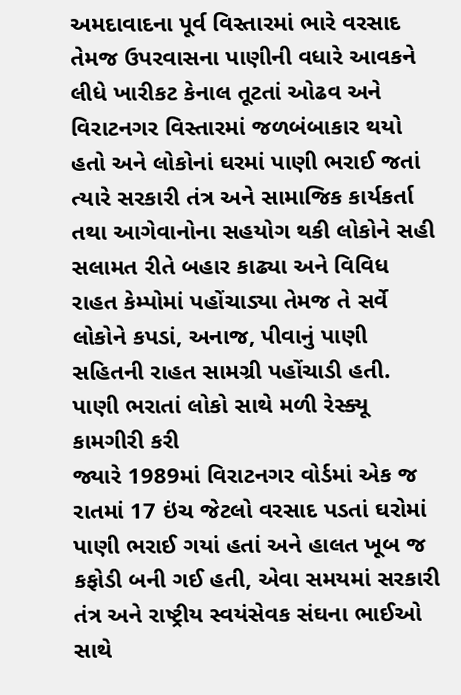અમદાવાદના પૂર્વ વિસ્તારમાં ભારે વરસાદ તેમજ ઉપરવાસના પાણીની વધારે આવકને લીધે ખારીકટ કેનાલ તૂટતાં ઓઢવ અને વિરાટનગર વિસ્તારમાં જળબંબાકાર થયો હતો અને લોકોનાં ઘરમાં પાણી ભરાઈ જતાં ત્યારે સરકારી તંત્ર અને સામાજિક કાર્યકર્તા તથા આગેવાનોના સહયોગ થકી લોકોને સહી સલામત રીતે બહાર કાઢ્યા અને વિવિધ રાહત કેમ્પોમાં પહોંચાડ્યા તેમજ તે સર્વે લોકોને કપડાં, અનાજ, પીવાનું પાણી સહિતની રાહત સામગ્રી પહોંચાડી હતી.
પાણી ભરાતાં લોકો સાથે મળી રેસ્ક્યૂ કામગીરી કરી
જ્યારે 1989માં વિરાટનગર વોર્ડમાં એક જ રાતમાં 17 ઇંચ જેટલો વરસાદ પડતાં ઘરોમાં પાણી ભરાઈ ગયાં હતાં અને હાલત ખૂબ જ કફોડી બની ગઈ હતી, એવા સમયમાં સરકારી તંત્ર અને રાષ્ટ્રીય સ્વયંસેવક સંઘના ભાઈઓ સાથે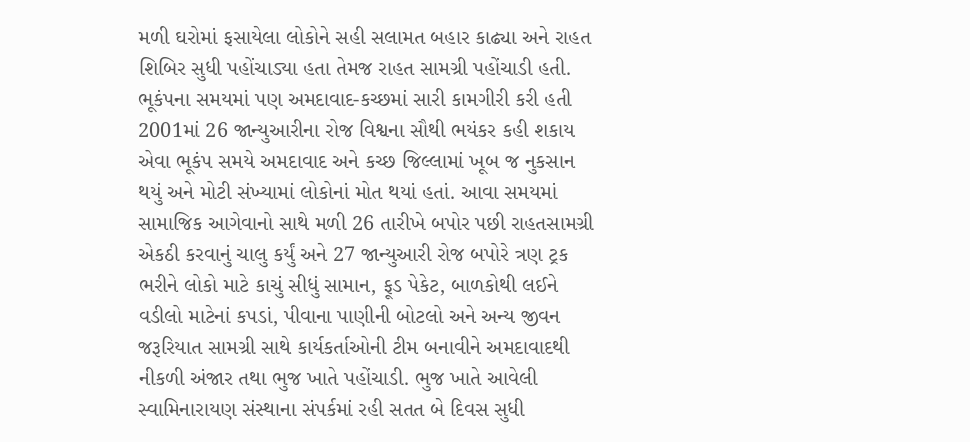મળી ઘરોમાં ફસાયેલા લોકોને સહી સલામત બહાર કાઢ્યા અને રાહત શિબિર સુધી પહોંચાડ્યા હતા તેમજ રાહત સામગ્રી પહોંચાડી હતી.
ભૂકંપના સમયમાં પણ અમદાવાદ-કચ્છમાં સારી કામગીરી કરી હતી
2001માં 26 જાન્યુઆરીના રોજ વિશ્વના સૌથી ભયંકર કહી શકાય એવા ભૂકંપ સમયે અમદાવાદ અને કચ્છ જિલ્લામાં ખૂબ જ નુકસાન થયું અને મોટી સંખ્યામાં લોકોનાં મોત થયાં હતાં. આવા સમયમાં સામાજિક આગેવાનો સાથે મળી 26 તારીખે બપોર પછી રાહતસામગ્રી એકઠી કરવાનું ચાલુ કર્યું અને 27 જાન્યુઆરી રોજ બપોરે ત્રણ ટ્રક ભરીને લોકો માટે કાચું સીધું સામાન, ફૂડ પેકેટ, બાળકોથી લઈને વડીલો માટેનાં કપડાં, પીવાના પાણીની બોટલો અને અન્ય જીવન જરૂરિયાત સામગ્રી સાથે કાર્યકર્તાઓની ટીમ બનાવીને અમદાવાદથી નીકળી અંજાર તથા ભુજ ખાતે પહોંચાડી. ભુજ ખાતે આવેલી સ્વામિનારાયણ સંસ્થાના સંપર્કમાં રહી સતત બે દિવસ સુધી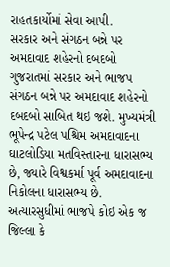રાહતકાર્યોમાં સેવા આપી.
સરકાર અને સંગઠન બન્ને પર અમદાવાદ શહેરનો દબદબો
ગુજરાતમાં સરકાર અને ભાજપ સંગઠન બન્ને પર અમદાવાદ શહેરનો દબદબો સાબિત થઇ જશે. મુખ્યમંત્રી ભૂપેન્દ્ર પટેલ પશ્ચિમ અમદાવાદના ઘાટલોડિયા મતવિસ્તારના ધારાસભ્ય છે, જ્યારે વિશ્વકર્મા પૂર્વ અમદાવાદના નિકોલના ધારાસભ્ય છે. અત્યારસુધીમાં ભાજપે કોઇ એક જ જિલ્લા કે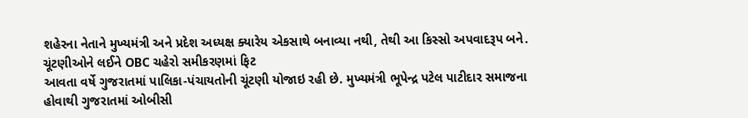શહેરના નેતાને મુખ્યમંત્રી અને પ્રદેશ અધ્યક્ષ ક્યારેય એકસાથે બનાવ્યા નથી, તેથી આ કિસ્સો અપવાદરૂપ બને.
ચૂંટણીઓને લઈને OBC ચહેરો સમીકરણમાં ફિટ
આવતા વર્ષે ગુજરાતમાં પાલિકા-પંચાયતોની ચૂંટણી યોજાઇ રહી છે. મુખ્યમંત્રી ભૂપેન્દ્ર પટેલ પાટીદાર સમાજના હોવાથી ગુજરાતમાં ઓબીસી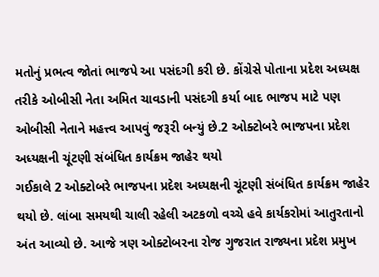મતોનું પ્રભત્વ જોતાં ભાજપે આ પસંદગી કરી છે. કોંગ્રેસે પોતાના પ્રદેશ અધ્યક્ષ તરીકે ઓબીસી નેતા અમિત ચાવડાની પસંદગી કર્યા બાદ ભાજપ માટે પણ ઓબીસી નેતાને મહત્ત્વ આપવું જરૂરી બન્યું છે.2 ઓક્ટોબરે ભાજપના પ્રદેશ અધ્યક્ષની ચૂંટણી સંબંધિત કાર્યક્રમ જાહેર થયો
ગઈકાલે 2 ઓક્ટોબરે ભાજપના પ્રદેશ અધ્યક્ષની ચૂંટણી સંબંધિત કાર્યક્રમ જાહેર થયો છે. લાંબા સમયથી ચાલી રહેલી અટકળો વચ્ચે હવે કાર્યકરોમાં આતુરતાનો અંત આવ્યો છે. આજે ત્રણ ઓક્ટોબરના રોજ ગુજરાત રાજ્યના પ્રદેશ પ્રમુખ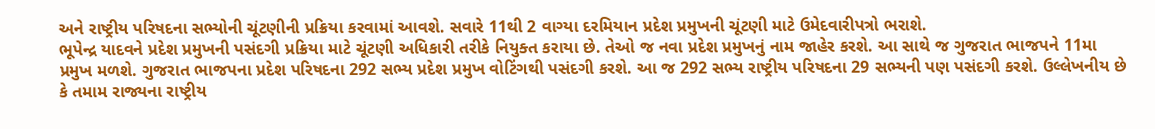અને રાષ્ટ્રીય પરિષદના સભ્યોની ચૂંટણીની પ્રક્રિયા કરવામાં આવશે. સવારે 11થી 2 વાગ્યા દરમિયાન પ્રદેશ પ્રમુખની ચૂંટણી માટે ઉમેદવારીપત્રો ભરાશે.
ભૂપેન્દ્ર યાદવને પ્રદેશ પ્રમુખની પસંદગી પ્રક્રિયા માટે ચૂંટણી અધિકારી તરીકે નિયુક્ત કરાયા છે. તેઓ જ નવા પ્રદેશ પ્રમુખનું નામ જાહેર કરશે. આ સાથે જ ગુજરાત ભાજપને 11મા પ્રમુખ મળશે. ગુજરાત ભાજપના પ્રદેશ પરિષદના 292 સભ્ય પ્રદેશ પ્રમુખ વોટિંગથી પસંદગી કરશે. આ જ 292 સભ્ય રાષ્ટ્રીય પરિષદના 29 સભ્યની પણ પસંદગી કરશે. ઉલ્લેખનીય છે કે તમામ રાજ્યના રાષ્ટ્રીય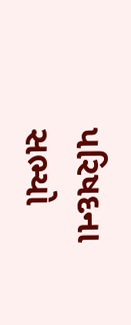પરિષદના સભ્યો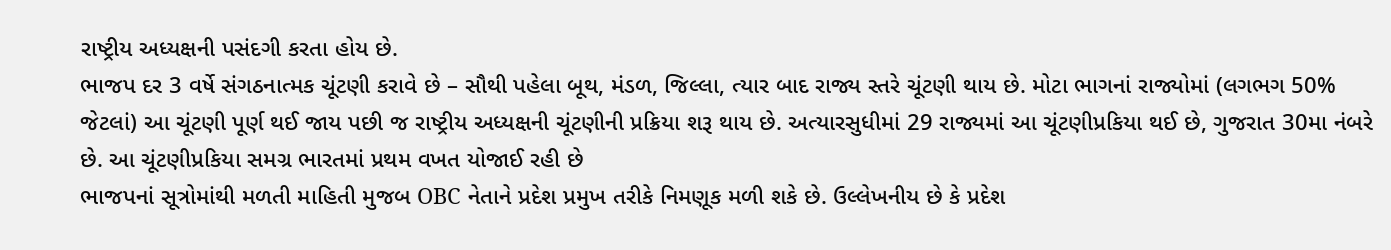રાષ્ટ્રીય અધ્યક્ષની પસંદગી કરતા હોય છે.
ભાજપ દર 3 વર્ષે સંગઠનાત્મક ચૂંટણી કરાવે છે – સૌથી પહેલા બૂથ, મંડળ, જિલ્લા, ત્યાર બાદ રાજ્ય સ્તરે ચૂંટણી થાય છે. મોટા ભાગનાં રાજ્યોમાં (લગભગ 50% જેટલાં) આ ચૂંટણી પૂર્ણ થઈ જાય પછી જ રાષ્ટ્રીય અધ્યક્ષની ચૂંટણીની પ્રક્રિયા શરૂ થાય છે. અત્યારસુધીમાં 29 રાજ્યમાં આ ચૂંટણીપ્રકિયા થઈ છે, ગુજરાત 30મા નંબરે છે. આ ચૂંટણીપ્રકિયા સમગ્ર ભારતમાં પ્રથમ વખત યોજાઈ રહી છે
ભાજપનાં સૂત્રોમાંથી મળતી માહિતી મુજબ OBC નેતાને પ્રદેશ પ્રમુખ તરીકે નિમણૂક મળી શકે છે. ઉલ્લેખનીય છે કે પ્રદેશ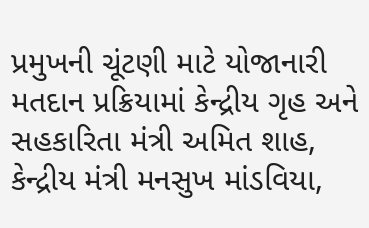પ્રમુખની ચૂંટણી માટે યોજાનારી મતદાન પ્રક્રિયામાં કેન્દ્રીય ગૃહ અને સહકારિતા મંત્રી અમિત શાહ, કેન્દ્રીય મંત્રી મનસુખ માંડવિયા,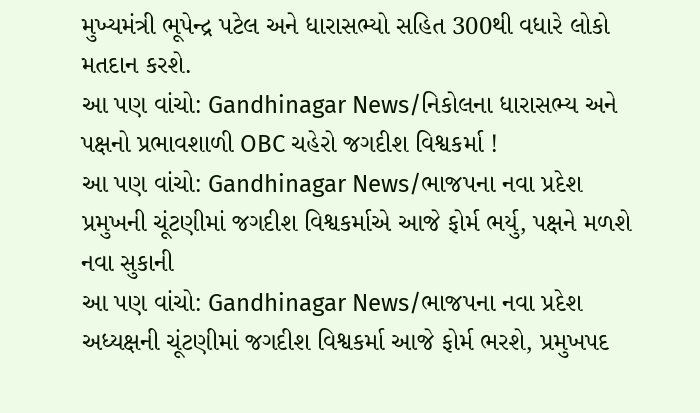મુખ્યમંત્રી ભૂપેન્દ્ર પટેલ અને ધારાસભ્યો સહિત 300થી વધારે લોકો મતદાન કરશે.
આ પણ વાંચો: Gandhinagar News/નિકોલના ધારાસભ્ય અને પક્ષનો પ્રભાવશાળી OBC ચહેરો જગદીશ વિશ્વકર્મા !
આ પણ વાંચો: Gandhinagar News/ભાજપના નવા પ્રદેશ પ્રમુખની ચૂંટણીમાં જગદીશ વિશ્વકર્માએ આજે ફોર્મ ભર્યુ, પક્ષને મળશે નવા સુકાની
આ પણ વાંચો: Gandhinagar News/ભાજપના નવા પ્રદેશ અધ્યક્ષની ચૂંટણીમાં જગદીશ વિશ્વકર્મા આજે ફોર્મ ભરશે, પ્રમુખપદ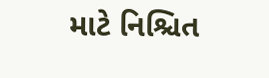માટે નિશ્ચિત